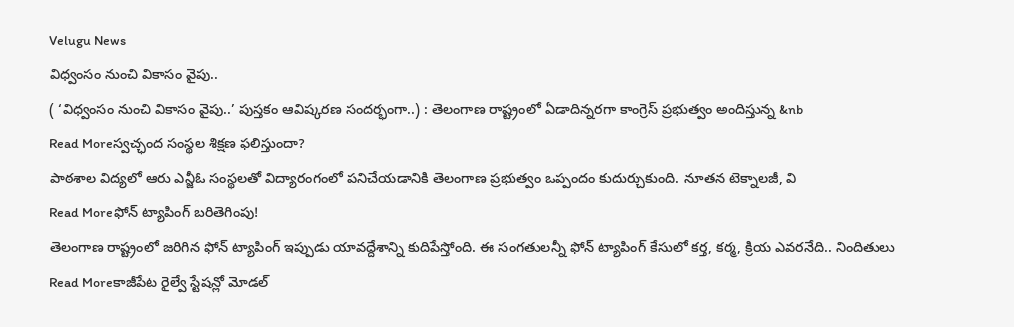Velugu News
విధ్వంసం నుంచి వికాసం వైపు..
( ‘విధ్వంసం నుంచి వికాసం వైపు..’ పుస్తకం ఆవిష్కరణ సందర్భంగా..) : తెలంగాణ రాష్ట్రంలో ఏడాదిన్నరగా కాంగ్రెస్ ప్రభుత్వం అందిస్తున్న &nb
Read Moreస్వచ్ఛంద సంస్థల శిక్షణ ఫలిస్తుందా?
పాఠశాల విద్యలో ఆరు ఎన్జీఓ సంస్థలతో విద్యారంగంలో పనిచేయడానికి తెలంగాణ ప్రభుత్వం ఒప్పందం కుదుర్చుకుంది. నూతన టెక్నాలజీ, వి
Read Moreఫోన్ ట్యాపింగ్ బరితెగింపు!
తెలంగాణ రాష్ట్రంలో జరిగిన ఫోన్ ట్యాపింగ్ ఇప్పుడు యావద్దేశాన్ని కుదిపేస్తోంది. ఈ సంగతులన్నీ ఫోన్ ట్యాపింగ్ కేసులో కర్త, కర్మ, క్రియ ఎవరనేది.. నిందితులు
Read Moreకాజీపేట రైల్వే స్టేషన్లో మోడల్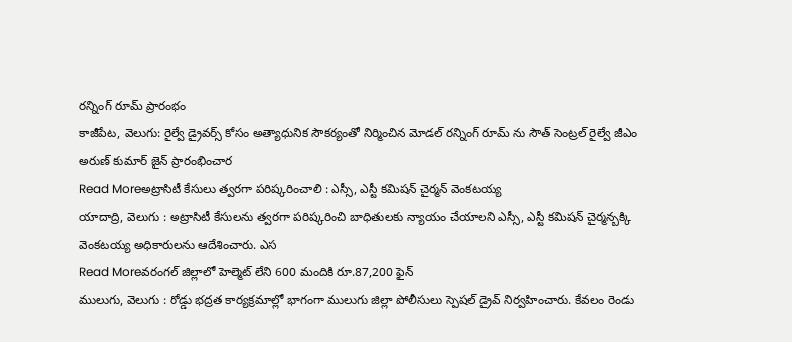రన్నింగ్ రూమ్ ప్రారంభం
కాజీపేట, వెలుగు: రైల్వే డ్రైవర్స్ కోసం అత్యాధునిక సౌకర్యంతో నిర్మించిన మోడల్ రన్నింగ్ రూమ్ ను సౌత్ సెంట్రల్ రైల్వే జీఎం అరుణ్ కుమార్ జైన్ ప్రారంభించార
Read Moreఅట్రాసిటీ కేసులు త్వరగా పరిష్కరించాలి : ఎస్సీ, ఎస్టీ కమిషన్ చైర్మన్ వెంకటయ్య
యాదాద్రి, వెలుగు : అట్రాసిటీ కేసులను త్వరగా పరిష్కరించి బాధితులకు న్యాయం చేయాలని ఎస్సీ, ఎస్టీ కమిషన్ చైర్మన్బక్కి వెంకటయ్య అధికారులను ఆదేశించారు. ఎస
Read Moreవరంగల్ జిల్లాలో హెల్మెట్ లేని 600 మందికి రూ.87,200 ఫైన్
ములుగు, వెలుగు : రోడ్డు భద్రత కార్యక్రమాల్లో భాగంగా ములుగు జిల్లా పోలీసులు స్పెషల్ డ్రైవ్ నిర్వహించారు. కేవలం రెండు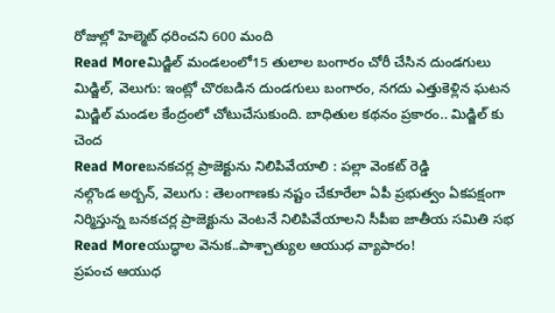రోజుల్లో హెల్మెట్ ధరించని 600 మంది
Read Moreమిడ్జిల్ మండలంలో15 తులాల బంగారం చోరీ చేసిన దుండగులు
మిడ్జిల్, వెలుగు: ఇంట్లో చొరబడిన దుండగులు బంగారం, నగదు ఎత్తుకెళ్లిన ఘటన మిడ్జిల్ మండల కేంద్రంలో చోటుచేసుకుంది. బాధితుల కథనం ప్రకారం.. మిడ్జిల్ కు చెంద
Read Moreబనకచర్ల ప్రాజెక్టును నిలిపివేయాలి : పల్లా వెంకట్ రెడ్డి
నల్గొండ అర్బన్, వెలుగు : తెలంగాణకు నష్టం చేకూరేలా ఏపీ ప్రభుత్వం ఏకపక్షంగా నిర్మిస్తున్న బనకచర్ల ప్రాజెక్టును వెంటనే నిలిపివేయాలని సీపీఐ జాతీయ సమితి సభ
Read Moreయుద్ధాల వెనుక..పాశ్చాత్యుల ఆయుధ వ్యాపారం!
ప్రపంచ ఆయుధ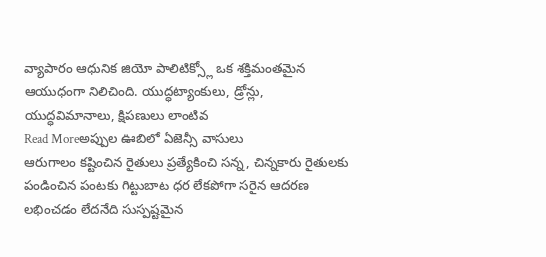వ్యాపారం ఆధునిక జియో పాలిటిక్స్లో ఒక శక్తిమంతమైన ఆయుధంగా నిలిచింది. యుద్ధట్యాంకులు, డ్రోన్లు, యుద్ధవిమానాలు, క్షిపణులు లాంటివ
Read Moreఅప్పుల ఊబిలో ఏజెన్సీ వాసులు
ఆరుగాలం కష్టించిన రైతులు ప్రత్యేకించి సన్న, చిన్నకారు రైతులకు పండించిన పంటకు గిట్టుబాట ధర లేకపోగా సరైన ఆదరణ లభించడం లేదనేది సుస్పష్టమైన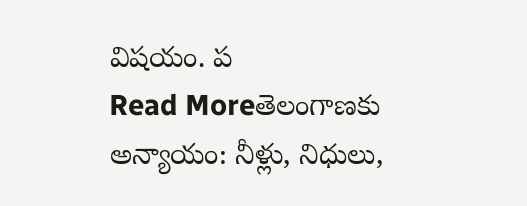విషయం. ప
Read Moreతెలంగాణకు అన్యాయం: నీళ్లు, నిధులు,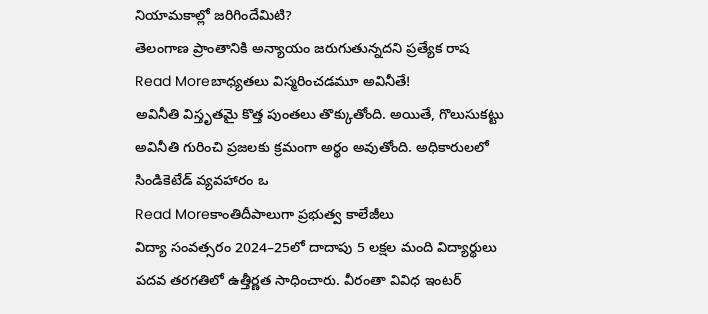నియామకాల్లో జరిగిందేమిటి?
తెలంగాణ ప్రాంతానికి అన్యాయం జరుగుతున్నదని ప్రత్యేక రాష
Read Moreబాధ్యతలు విస్మరించడమూ అవినీతే!
అవినీతి విస్తృతమై కొత్త పుంతలు తొక్కుతోంది. అయితే, గొలుసుకట్టు అవినీతి గురించి ప్రజలకు క్రమంగా అర్థం అవుతోంది. అధికారులలో సిండికెటేడ్ వ్యవహారం ఒ
Read Moreకాంతిదీపాలుగా ప్రభుత్వ కాలేజీలు
విద్యా సంవత్సరం 2024–25లో దాదాపు 5 లక్షల మంది విద్యార్థులు పదవ తరగతిలో ఉత్తీర్ణత సాధించారు. వీరంతా వివిధ ఇంటర్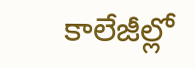కాలేజీల్లో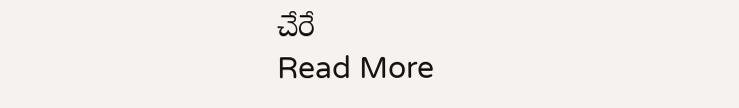చేరే
Read More